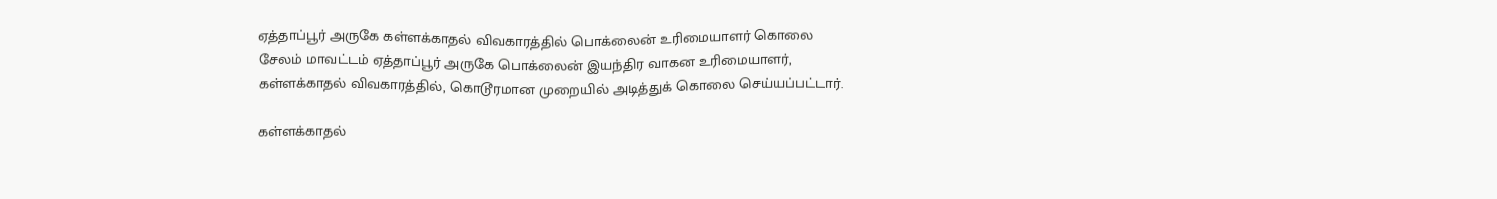ஏத்தாப்பூர் அருகே கள்ளக்காதல் விவகாரத்தில் பொக்லைன் உரிமையாளர் கொலை
சேலம் மாவட்டம் ஏத்தாப்பூர் அருகே பொக்லைன் இயந்திர வாகன உரிமையாளர், கள்ளக்காதல் விவகாரத்தில், கொடூரமான முறையில் அடித்துக் கொலை செய்யப்பட்டார்.

கள்ளக்காதல்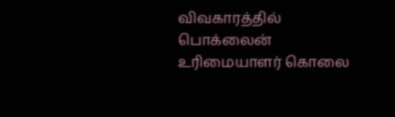விவகாரத்தில் பொக்லைன் உரிமையாளர் கொலை